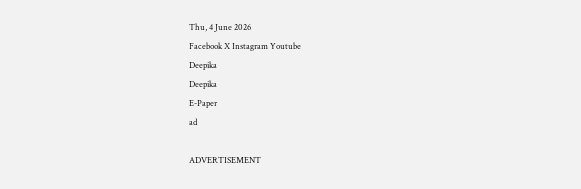Thu, 4 June 2026
Facebook X Instagram Youtube
Deepika
Deepika
E-Paper
ad

ADVERTISEMENT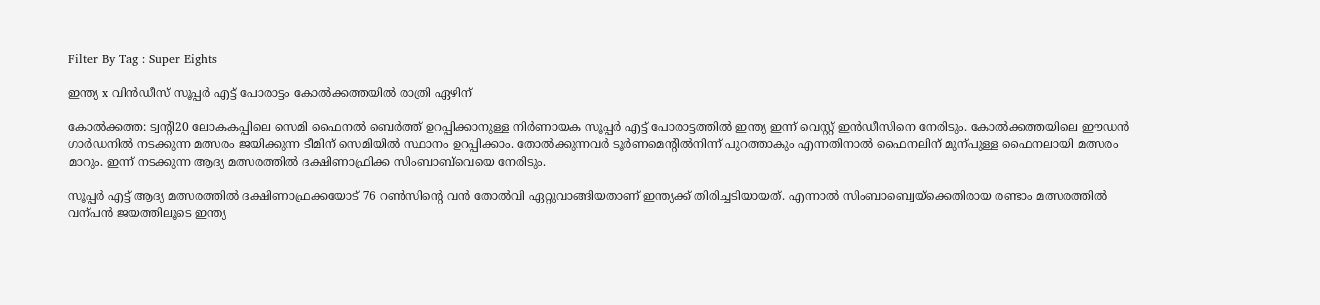Filter By Tag : Super Eights

ഇന്ത്യ x വിൻഡീസ് സൂപ്പർ എട്ട് പോരാട്ടം കോൽക്കത്തയിൽ രാത്രി ഏഴിന്

കോൽക്കത്ത: ട്വന്‍റി20 ലോകകപ്പിലെ സെമി ഫൈനൽ ബെർത്ത് ഉറപ്പിക്കാനുള്ള നിർണായക സൂപ്പർ എട്ട് പോരാട്ടത്തിൽ ഇന്ത്യ ഇന്ന് വെസ്റ്റ് ഇൻഡീസിനെ നേരിടും. കോൽക്കത്തയിലെ ഈഡൻ ഗാർഡനിൽ നടക്കുന്ന മത്സരം ജയിക്കുന്ന ടീമിന് സെമിയിൽ സ്ഥാനം ഉറപ്പിക്കാം. തോൽക്കുന്നവർ ടൂർണമെന്‍റിൽനിന്ന് പുറത്താകും എന്നതിനാൽ ഫൈനലിന് മുന്പുള്ള ഫൈനലായി മത്സരം മാറും. ഇന്ന് നടക്കുന്ന ആദ്യ മത്സരത്തിൽ ദക്ഷിണാഫ്രിക്ക സിംബാബ്‌വെയെ നേരിടും.

സൂപ്പർ എട്ട് ആദ്യ മത്സരത്തിൽ ദക്ഷിണാഫ്രക്കയോട് 76 റണ്‍സിന്‍റെ വൻ തോൽവി ഏറ്റുവാങ്ങിയതാണ് ഇന്ത്യക്ക് തിരിച്ചടിയായത്. എന്നാൽ സിംബാബ്വെയ്ക്കെതിരായ രണ്ടാം മത്സരത്തിൽ വന്പൻ ജയത്തിലൂടെ ഇന്ത്യ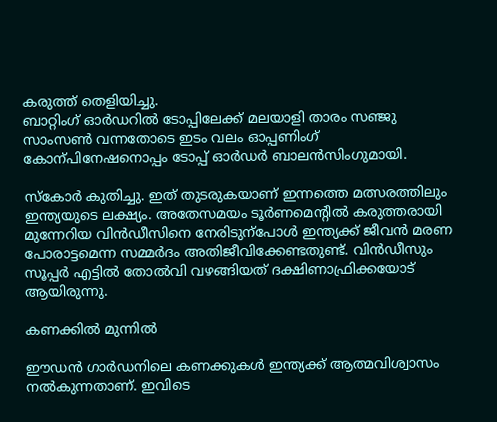കരുത്ത് തെളിയിച്ചു.
ബാറ്റിംഗ് ഓർഡറിൽ ടോപ്പിലേക്ക് മലയാളി താരം സഞ്ജു സാംസണ്‍ വന്നതോടെ ഇടം വലം ഓപ്പണിംഗ് കോന്പിനേഷനൊപ്പം ടോപ്പ് ഓർഡർ ബാലൻസിംഗുമായി.

സ്കോർ കുതിച്ചു. ഇത് തുടരുകയാണ് ഇന്നത്തെ മത്സരത്തിലും ഇന്ത്യയുടെ ലക്ഷ്യം. അതേസമയം ടൂർണമെന്‍റിൽ കരുത്തരായി മുന്നേറിയ വിൻഡീസിനെ നേരിടുന്പോൾ ഇന്ത്യക്ക് ജീവൻ മരണ പോരാട്ടമെന്ന സമ്മർദം അതിജീവിക്കേണ്ടതുണ്ട്. വിൻഡീസും സൂപ്പർ എട്ടിൽ തോൽവി വഴങ്ങിയത് ദക്ഷിണാഫ്രിക്കയോട് ആയിരുന്നു.

കണക്കിൽ മുന്നിൽ

ഈഡൻ ഗാർഡനിലെ കണക്കുകൾ ഇന്ത്യക്ക് ആത്മവിശ്വാസം നൽകുന്നതാണ്. ഇവിടെ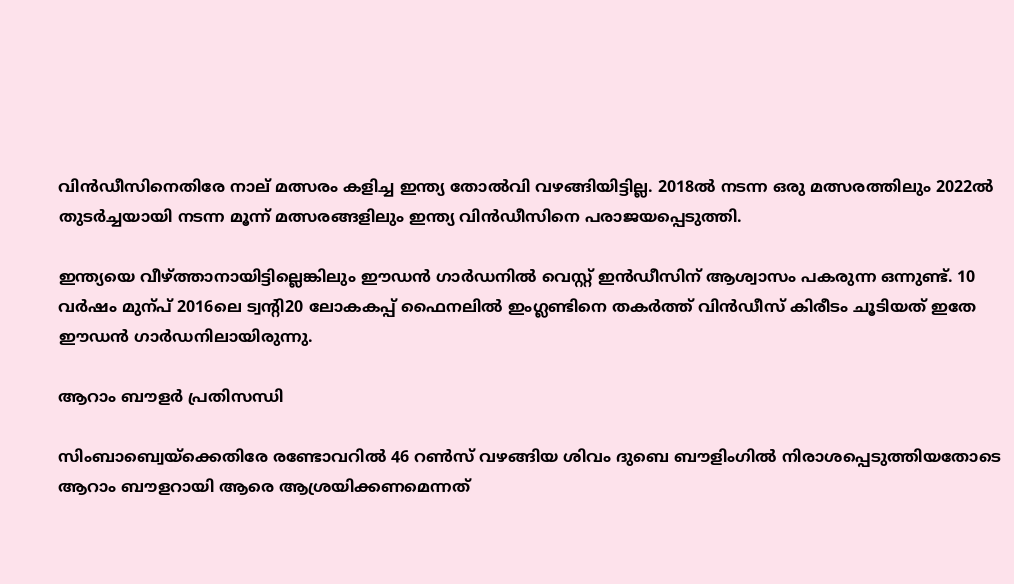വിൻഡീസിനെതിരേ നാല് മത്സരം കളിച്ച ഇന്ത്യ തോൽവി വഴങ്ങിയിട്ടില്ല. 2018ൽ നടന്ന ഒരു മത്സരത്തിലും 2022ൽ തുടർച്ചയായി നടന്ന മൂന്ന് മത്സരങ്ങളിലും ഇന്ത്യ വിൻഡീസിനെ പരാജയപ്പെടുത്തി.

ഇന്ത്യയെ വീഴ്ത്താനായിട്ടില്ലെങ്കിലും ഈഡൻ ഗാർഡനിൽ വെസ്റ്റ് ഇൻഡീസിന് ആശ്വാസം പകരുന്ന ഒന്നുണ്ട്. 10 വർഷം മുന്പ് 2016ലെ ട്വന്‍റി20 ലോകകപ്പ് ഫൈനലിൽ ഇംഗ്ലണ്ടിനെ തകർത്ത് വിൻഡീസ് കിരീടം ചൂടിയത് ഇതേ ഈഡൻ ഗാർഡനിലായിരുന്നു.

ആറാം ബൗളർ പ്രതിസന്ധി

സിംബാബ്വെയ്ക്കെതിരേ രണ്ടോവറിൽ 46 റണ്‍സ് വഴങ്ങിയ ശിവം ദുബെ ബൗളിംഗിൽ നിരാശപ്പെടുത്തിയതോടെ ആറാം ബൗളറായി ആരെ ആശ്രയിക്കണമെന്നത്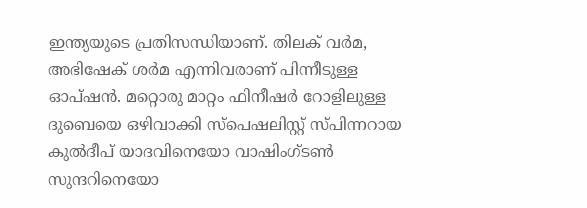ഇന്ത്യയുടെ പ്രതിസന്ധിയാണ്. തിലക് വർമ, അഭിഷേക് ശർമ എന്നിവരാണ് പിന്നീടുള്ള ഓപ്ഷൻ. മറ്റൊരു മാറ്റം ഫിനീഷർ റോളിലുള്ള ദുബെയെ ഒഴിവാക്കി സ്പെഷലിസ്റ്റ് സ്പിന്നറായ കുൽദീപ് യാദവിനെയോ വാഷിംഗ്ടണ്‍ സുന്ദറിനെയോ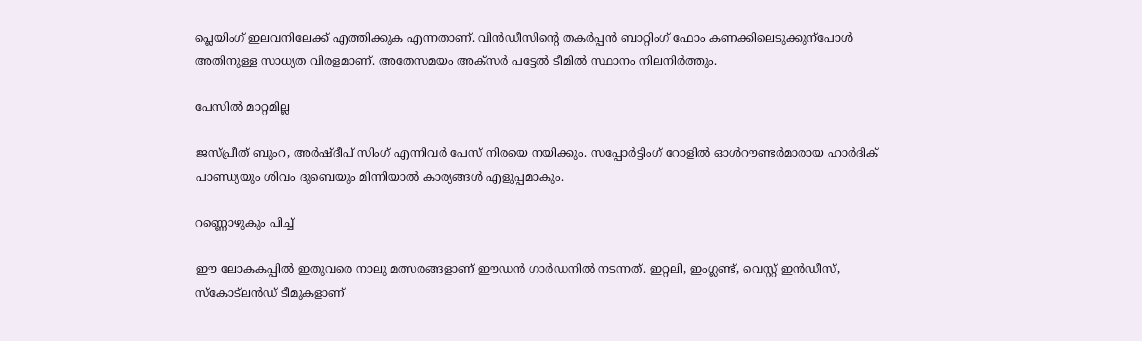പ്ലെയിംഗ് ഇലവനിലേക്ക് എത്തിക്കുക എന്നതാണ്. വിൻഡീസിന്‍റെ തകർപ്പൻ ബാറ്റിംഗ് ഫോം കണക്കിലെടുക്കുന്പോൾ അതിനുള്ള സാധ്യത വിരളമാണ്. അതേസമയം അക്സർ പട്ടേൽ ടീമിൽ സ്ഥാനം നിലനിർത്തും.

പേസില്‍ മാറ്റമില്ല

ജസ്പ്രീത് ബുംറ, അർഷ്ദീപ് സിംഗ് എന്നിവർ പേസ് നിരയെ നയിക്കും. സപ്പോർട്ടിംഗ് റോളിൽ ഓൾറൗണ്ടർമാരായ ഹാർദിക് പാണ്ഡ്യയും ശിവം ദുബെയും മിന്നിയാൽ കാര്യങ്ങൾ എളുപ്പമാകും.

റണ്ണൊഴുകും പിച്ച്

ഈ ലോകകപ്പിൽ ഇതുവരെ നാലു മത്സരങ്ങളാണ് ഈഡൻ ഗാർഡനിൽ നടന്നത്. ഇറ്റലി, ഇംഗ്ലണ്ട്, വെസ്റ്റ് ഇൻഡീസ്, സ്‌കോട്‌ലന്‍ഡ്‌ ടീമുകളാണ്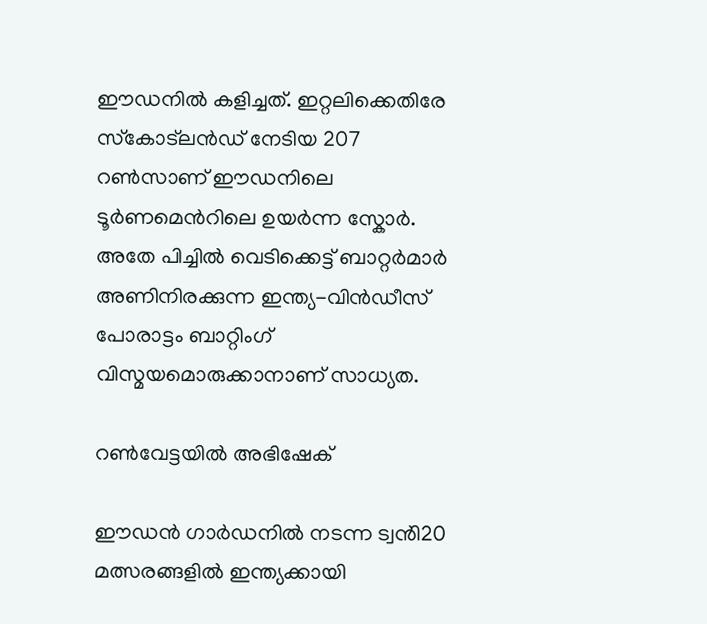ഈഡനിൽ കളിച്ചത്. ഇറ്റലിക്കെതിരേ സ്‌കോട്‌ലന്‍ഡ്‌ നേടിയ 207 റണ്‍സാണ് ഈഡനിലെ ടൂർണമെന്‍റിലെ ഉയർന്ന സ്കോർ. അതേ പിച്ചിൽ വെടിക്കെട്ട് ബാറ്റർമാർ അണിനിരക്കുന്ന ഇന്ത്യ-വിൻഡീസ് പോരാട്ടം ബാറ്റിംഗ് വിസ്മയമൊരുക്കാനാണ് സാധ്യത.

റണ്‍വേട്ടയിൽ അഭിഷേക്

ഈഡൻ ഗാർഡനിൽ നടന്ന ട്വൻി20 മത്സരങ്ങളിൽ ഇന്ത്യക്കായി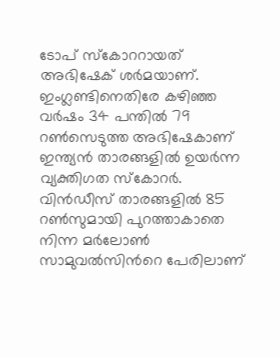ടോപ് സ്കോററായത് അഭിഷേക് ശർമയാണ്. ഇംഗ്ലണ്ടിനെതിരേ കഴിഞ്ഞ വർഷം 34 പന്തിൽ 79 റണ്‍സെടുത്ത അഭിഷേകാണ് ഇന്ത്യൻ താരങ്ങളിൽ ഉയർന്ന വ്യക്തിഗത സ്കോറർ. വിൻഡീസ് താരങ്ങളിൽ 85 റണ്‍സുമായി പുറത്താകാതെ നിന്ന മർലോണ്‍ സാമുവൽസിന്‍റെ പേരിലാണ്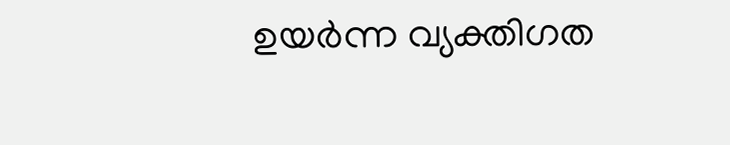ഉയർന്ന വ്യക്തിഗത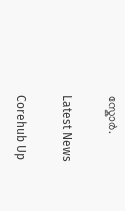സ്കോർ.

Latest News

Corehub Up